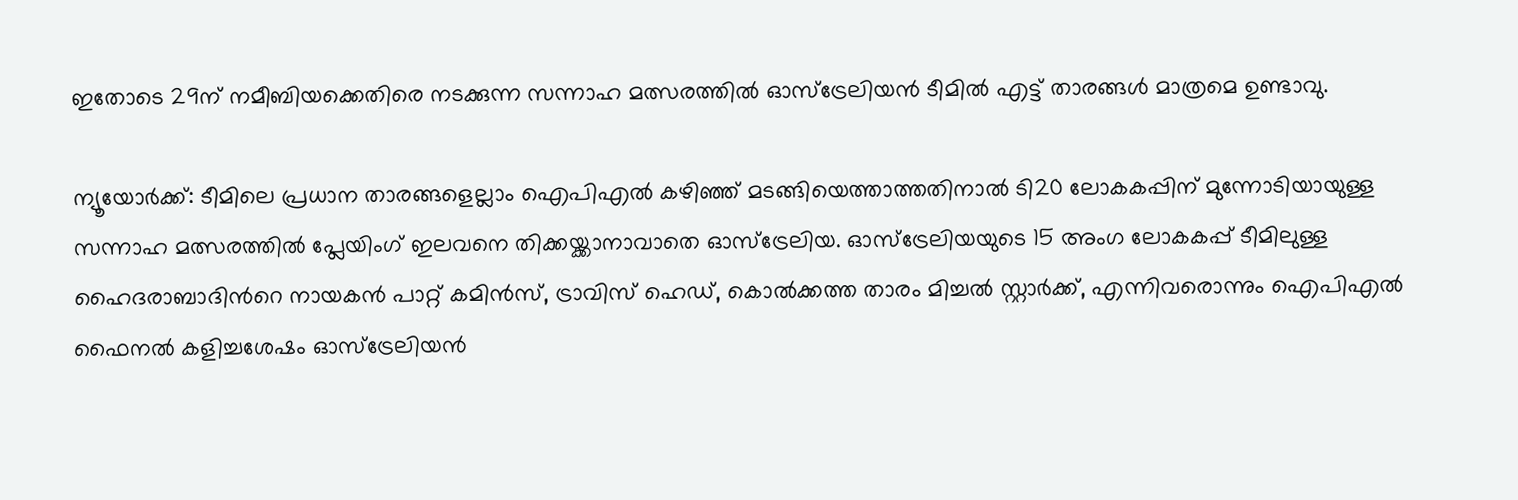ഇതോടെ 29ന് നമീബിയക്കെതിരെ നടക്കുന്ന സന്നാഹ മത്സരത്തില്‍ ഓസ്ട്രേലിയന്‍ ടീമില്‍ എട്ട് താരങ്ങള്‍ മാത്രമെ ഉണ്ടാവു.

ന്യൂയോര്‍ക്ക്: ടീമിലെ പ്രധാന താരങ്ങളെല്ലാം ഐപിഎല്‍ കഴിഞ്ഞ് മടങ്ങിയെത്താത്തതിനാല്‍ ടി20 ലോകകപ്പിന് മുന്നോടിയായുള്ള സന്നാഹ മത്സരത്തില്‍ പ്ലേയിംഗ് ഇലവനെ തിക്കയ്ക്കാനാവാതെ ഓസ്ട്രേലിയ. ഓസ്ട്രേലിയയുടെ 15 അംഗ ലോകകപ്പ് ടീമിലുള്ള ഹൈദരാബാദിന്‍റെ നായകന്‍ പാറ്റ് കമിന്‍സ്, ട്രാവിസ് ഹെഡ്, കൊല്‍ക്കത്ത താരം മിച്ചല്‍ സ്റ്റാര്‍ക്ക്, എന്നിവരൊന്നും ഐപിഎല്‍ ഫൈനല്‍ കളിച്ചശേഷം ഓസ്ട്രേലിയന്‍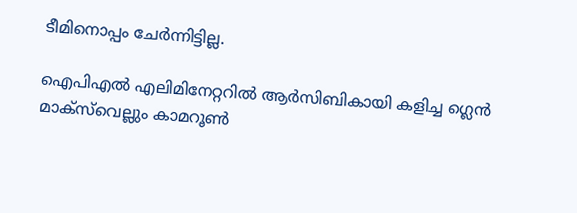ടീമിനൊപ്പം ചേര്‍ന്നിട്ടില്ല.

ഐപിഎല്‍ എലിമിനേറ്ററില്‍ ആര്‍സിബികായി കളിച്ച ഗ്ലെൻ മാക്സ്‌വെല്ലും കാമറൂണ്‍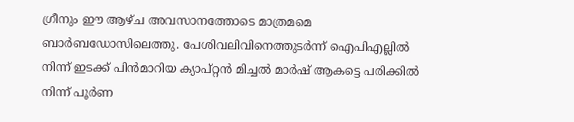ഗ്രീനും ഈ ആഴ്ച അവസാനത്തോടെ മാത്രമമെ ബാര്‍ബഡോസിലെത്തു. പേശിവലിവിനെത്തുടര്‍ന്ന് ഐപിഎല്ലില്‍ നിന്ന് ഇടക്ക് പിന്‍മാറിയ ക്യാപ്റ്റന്‍ മിച്ചല്‍ മാര്‍ഷ് ആകട്ടെ പരിക്കില്‍ നിന്ന് പൂര്‍ണ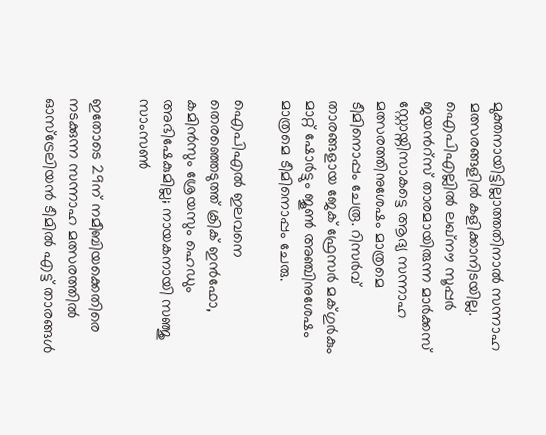മുക്തനായിട്ടില്ലാത്തതിനാല്‍ സന്നാഹ മത്സരങ്ങളില്‍ കളിക്കാനിടയില്ല. ഐപിഎല്ലില്‍ ലഖ്നൗ സൂപ്പര്‍ ജയന്‍റ്സ് താരമായിരുന്ന മാര്‍ക്കസ് സ്റ്റോയ്നിസാകട്ടെ ആദ്യ സന്നാഹ മത്സരത്തിനുശേഷം മാത്രമെ ടീമിനൊപ്പം ചേരൂ. റിസര്‍വ് താരങ്ങളായ ജേക് ഫ്രേസര്‍ മക്‌ഗുര്‍കും മാറ്റ് ഷോര്‍ട്ടും ജൂണ്‍ അഞ്ചിനുശേഷം മാത്രമെ ടീമിനൊപ്പം ചേരു.

ഐപിഎല്‍ ഇലവനെ തെരഞ്ഞെടുത്ത് ക്രിക് ഇന്‍ഫോ, കമിന്‍സും ശ്രേയസും ഹെഡും അഭിഷേകുമില്ല; നായകനായി സഞ്ജു സാംസൺ

ഇതോടെ 29ന് നമീബിയക്കെതിരെ നടക്കുന്ന സന്നാഹ മത്സരത്തില്‍ ഓസ്ട്രേലിയന്‍ ടീമില്‍ എട്ട് താരങ്ങള്‍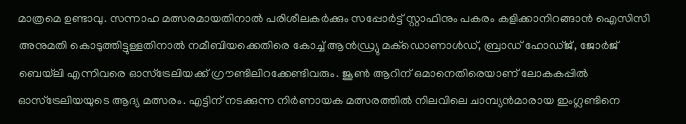മാത്രമെ ഉണ്ടാവു. സന്നാഹ മത്സരമായതിനാല്‍ പരിശീലകര്‍ക്കും സപ്പോര്‍ട്ട് സ്റ്റാഫിനും പകരം കളിക്കാനിറങ്ങാന്‍ ഐസിസി അനുമതി കൊടുത്തിട്ടുള്ളതിനാല്‍ നമീബിയക്കെതിരെ കോച്ച് ആന്‍ഡ്ര്യു മക്‌ഡൊണാള്‍ഡ്, ബ്രാഡ് ഹോഡ്ജ്, ജോര്‍ജ് ബെയ്‌ലി എന്നിവരെ ഓസ്ട്രേലിയക്ക് ഗ്രൗണ്ടിലിറക്കേണ്ടിവരും. ജൂണ്‍ ആറിന് ഒമാനെതിരെയാണ് ലോകകപ്പില്‍ ഓസ്ട്രേലിയയുടെ ആദ്യ മത്സരം. എട്ടിന് നടക്കുന്ന നിര്‍ണായക മത്സരത്തില്‍ നിലവിലെ ചാമ്പ്യന്‍മാരായ ഇംഗ്ലണ്ടിനെ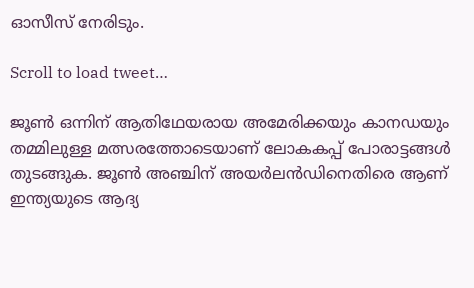ഓസീസ് നേരിടും.

Scroll to load tweet…

ജൂണ്‍ ഒന്നിന് ആതിഥേയരായ അമേരിക്കയും കാനഡയും തമ്മിലുള്ള മത്സരത്തോടെയാണ് ലോകകപ്പ് പോരാട്ടങ്ങള്‍ തുടങ്ങുക. ജൂണ്‍ അഞ്ചിന് അയര്‍ലന്‍ഡിനെതിരെ ആണ് ഇന്ത്യയുടെ ആദ്യ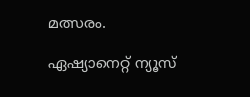മത്സരം.

ഏഷ്യാനെറ്റ് ന്യൂസ്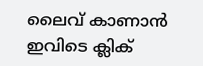ലൈവ് കാണാന്‍ ഇവിടെ ക്ലിക്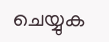ചെയ്യുക